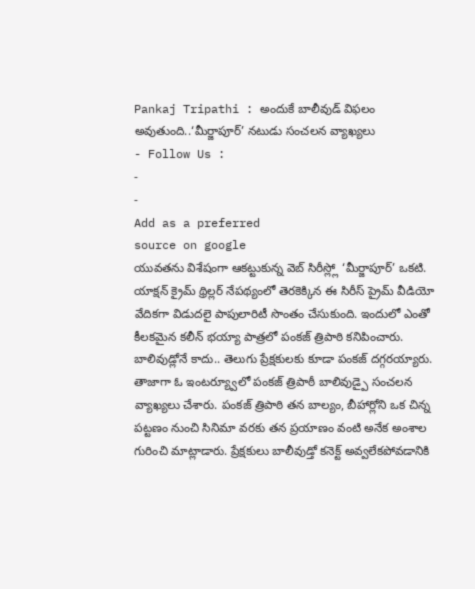Pankaj Tripathi : అందుకే బాలీవుడ్ విఫలం అవుతుంది..‘మీర్జాపూర్’ నటుడు సంచలన వ్యాఖ్యలు
- Follow Us :
-
-
Add as a preferred
source on google
యువతను విశేషంగా ఆకట్టుకున్న వెబ్ సిరీస్ల్లో ‘మీర్జాపూర్’ ఒకటి. యాక్షన్ క్రైమ్ థ్రిల్లర్ నేపథ్యంలో తెరకెక్కిన ఈ సిరీస్ ప్రైమ్ వీడియో వేదికగా విడుదలై పాపులారిటీ సొంతం చేసుకుంది. ఇందులో ఎంతో కీలకమైన కలీన్ భయ్యా పాత్రలో పంకజ్ త్రిపాఠి కనిపించారు. బాలివుడ్లోనే కాదు.. తెలుగు ప్రేక్షకులకు కూడా పంకజ్ దగ్గరయ్యారు. తాజాగా ఓ ఇంటర్య్వూలో పంకజ్ త్రిపాఠీ బాలివుడ్పై సంచలన వ్యాఖ్యలు చేశారు. పంకజ్ త్రిపాఠి తన బాల్యం, బీహార్లోని ఒక చిన్న పట్టణం నుంచి సినిమా వరకు తన ప్రయాణం వంటి అనేక అంశాల గురించి మాట్లాడారు. ప్రేక్షకులు బాలీవుడ్తో కనెక్ట్ అవ్వలేకపోవడానికి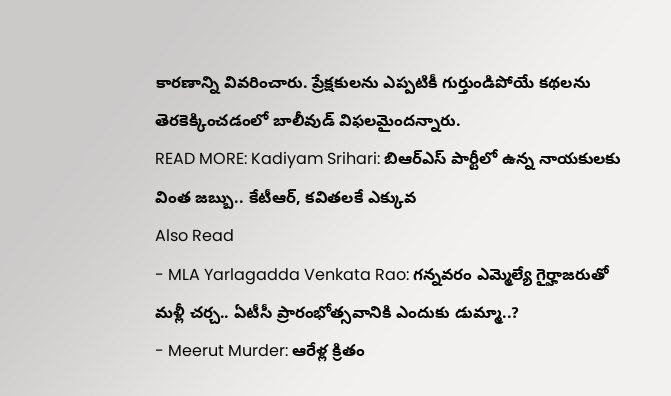కారణాన్ని వివరించారు. ప్రేక్షకులను ఎప్పటికీ గుర్తుండిపోయే కథలను తెరకెక్కించడంలో బాలీవుడ్ విఫలమైందన్నారు.
READ MORE: Kadiyam Srihari: బిఆర్ఎస్ పార్టీలో ఉన్న నాయకులకు వింత జబ్బు.. కేటీఆర్, కవితలకే ఎక్కువ
Also Read
- MLA Yarlagadda Venkata Rao: గన్నవరం ఎమ్మెల్యే గైర్హాజరుతో మళ్లీ చర్చ.. ఏటీసీ ప్రారంభోత్సవానికి ఎందుకు డుమ్మా..?
- Meerut Murder: ఆరేళ్ల క్రితం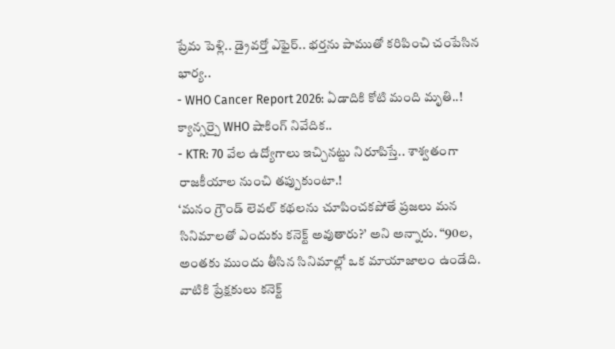ప్రేమ పెళ్లి.. డ్రైవర్తో ఎఫైర్.. భర్తను పాముతో కరిపించి చంపేసిన భార్య..
- WHO Cancer Report 2026: ఏడాదికి కోటి మంది మృతి..! క్యాన్సర్పై WHO షాకింగ్ నివేదిక..
- KTR: 70 వేల ఉద్యోగాలు ఇచ్చినట్టు నిరూపిస్తే.. శాశ్వతంగా రాజకీయాల నుంచి తప్పుకుంటా.!
‘మనం గ్రౌండ్ లెవల్ కథలను చూపించకపోతే ప్రజలు మన సినిమాలతో ఎందుకు కనెక్ట్ అవుతారు?’ అని అన్నారు. “90ల, అంతకు ముందు తీసిన సినిమాల్లో ఒక మాయాజాలం ఉండేది. వాటికి ప్రేక్షకులు కనెక్ట్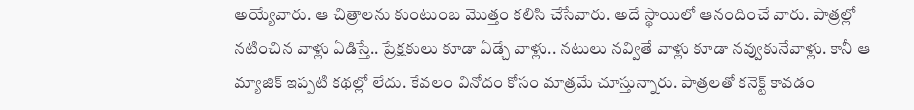అయ్యేవారు. ఆ చిత్రాలను కుంటుంబ మొత్తం కలిసి చేసేవారు. అదే స్థాయిలో ఆనందించే వారు. పాత్రల్లో నటించిన వాళ్లు ఏడిస్తే.. ప్రేక్షకులు కూడా ఏడ్చే వాళ్లు.. నటులు నవ్వితే వాళ్లు కూడా నవ్వుకునేవాళ్లు. కానీ ఆ మ్యాజిక్ ఇప్పటి కథల్లో లేదు. కేవలం వినోదం కోసం మాత్రమే చూస్తున్నారు. పాత్రలతో కనెక్ట్ కావడం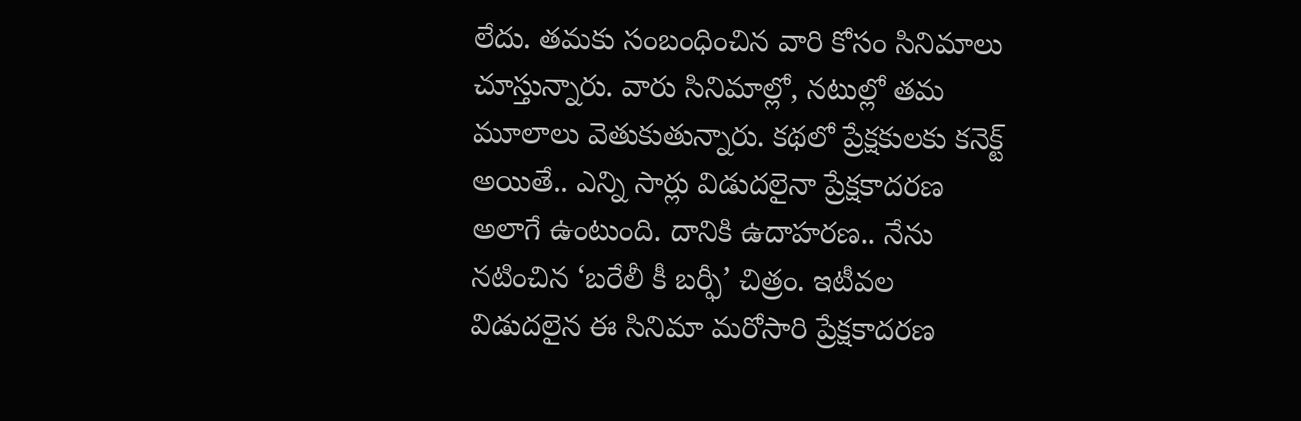లేదు. తమకు సంబంధించిన వారి కోసం సినిమాలు చూస్తున్నారు. వారు సినిమాల్లో, నటుల్లో తమ మూలాలు వెతుకుతున్నారు. కథలో ప్రేక్షకులకు కనెక్ట్ అయితే.. ఎన్ని సార్లు విడుదలైనా ప్రేక్షకాదరణ అలాగే ఉంటుంది. దానికి ఉదాహరణ.. నేను నటించిన ‘బరేలీ కీ బర్ఫీ’ చిత్రం. ఇటీవల విడుదలైన ఈ సినిమా మరోసారి ప్రేక్షకాదరణ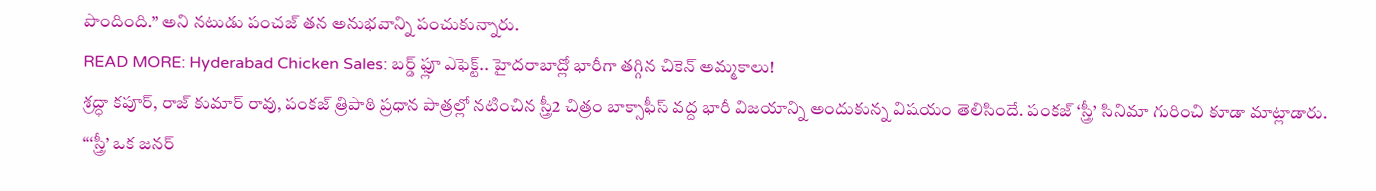పొందింది.” అని నటుడు పంచజ్ తన అనుభవాన్ని పంచుకున్నారు.
READ MORE: Hyderabad Chicken Sales: బర్డ్ ఫ్లూ ఎఫెక్ట్.. హైదరాబాద్లో భారీగా తగ్గిన చికెన్ అమ్మకాలు!
శ్రద్ధా కపూర్, రాజ్ కుమార్ రావు, పంకజ్ త్రిపాఠి ప్రధాన పాత్రల్లో నటించిన స్త్రీ2 చిత్రం బాక్సాఫీస్ వద్ద భారీ విజయాన్ని అందుకున్న విషయం తెలిసిందే. పంకజ్ ‘స్త్రీ’ సినిమా గురించి కూడా మాట్లాడారు. “‘స్త్రీ’ ఒక జనర్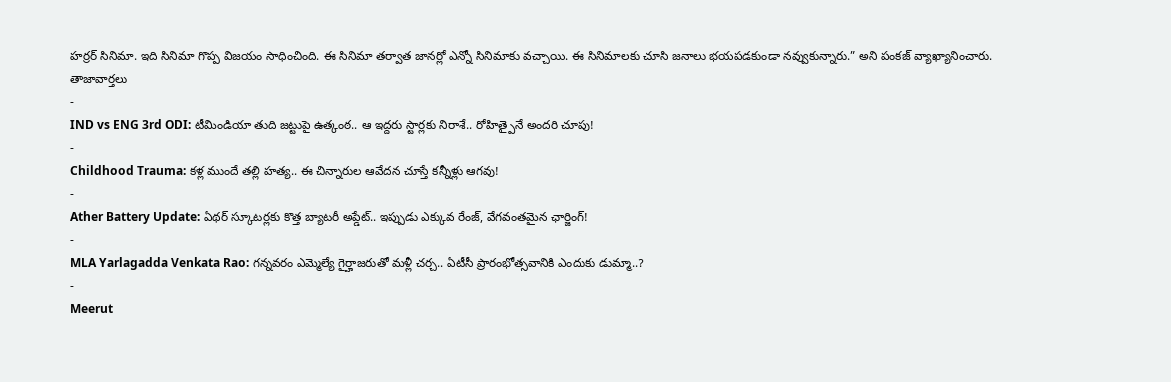హర్రర్ సినిమా. ఇది సినిమా గొప్ప విజయం సాధించింది. ఈ సినిమా తర్వాత జానర్లో ఎన్నో సినిమాకు వచ్చాయి. ఈ సినిమాలకు చూసి జనాలు భయపడకుండా నవ్వుకున్నారు.” అని పంకజ్ వ్యాఖ్యానించారు.
తాజావార్తలు
-
IND vs ENG 3rd ODI: టీమిండియా తుది జట్టుపై ఉత్కంఠ.. ఆ ఇద్దరు స్టార్లకు నిరాశే.. రోహిత్పైనే అందరి చూపు!
-
Childhood Trauma: కళ్ల ముందే తల్లి హత్య.. ఈ చిన్నారుల ఆవేదన చూస్తే కన్నీళ్లు ఆగవు!
-
Ather Battery Update: ఏథర్ స్కూటర్లకు కొత్త బ్యాటరీ అప్డేట్.. ఇప్పుడు ఎక్కువ రేంజ్, వేగవంతమైన ఛార్జింగ్!
-
MLA Yarlagadda Venkata Rao: గన్నవరం ఎమ్మెల్యే గైర్హాజరుతో మళ్లీ చర్చ.. ఏటీసీ ప్రారంభోత్సవానికి ఎందుకు డుమ్మా..?
-
Meerut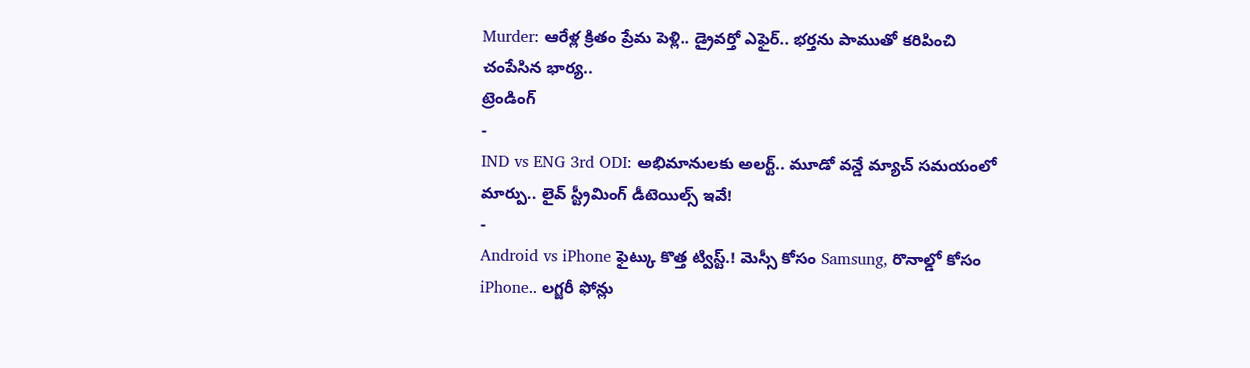Murder: ఆరేళ్ల క్రితం ప్రేమ పెళ్లి.. డ్రైవర్తో ఎఫైర్.. భర్తను పాముతో కరిపించి చంపేసిన భార్య..
ట్రెండింగ్
-
IND vs ENG 3rd ODI: అభిమానులకు అలర్ట్.. మూడో వన్డే మ్యాచ్ సమయంలో మార్పు.. లైవ్ స్ట్రీమింగ్ డీటెయిల్స్ ఇవే!
-
Android vs iPhone ఫైట్కు కొత్త ట్విస్ట్.! మెస్సీ కోసం Samsung, రొనాల్డో కోసం iPhone.. లగ్జరీ ఫోన్లు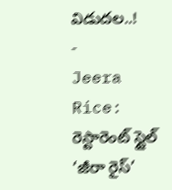విడుదల..!
-
Jeera Rice: రెస్టారెంట్ స్టైల్ ‘జీరా రైస్’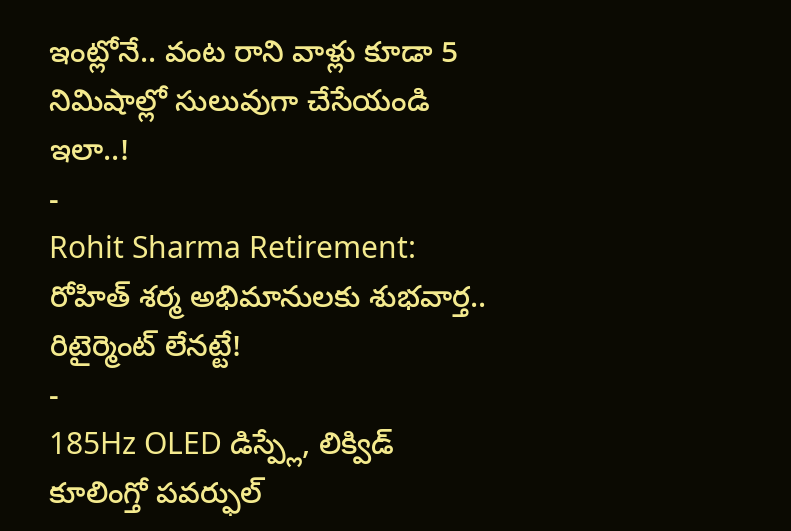ఇంట్లోనే.. వంట రాని వాళ్లు కూడా 5 నిమిషాల్లో సులువుగా చేసేయండి ఇలా..!
-
Rohit Sharma Retirement: రోహిత్ శర్మ అభిమానులకు శుభవార్త.. రిటైర్మెంట్ లేనట్టే!
-
185Hz OLED డిస్ప్లే, లిక్విడ్ కూలింగ్తో పవర్ఫుల్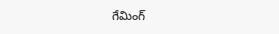గేమింగ్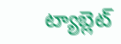ట్యాబ్లెట్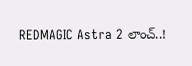REDMAGIC Astra 2 లాంచ్..!